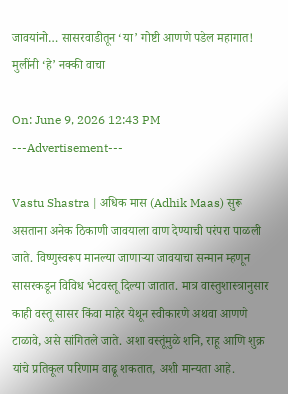जावयांनो… सासरवाडीतून ‘या’ गोष्टी आणणे पडेल महागात! मुलींनी ‘हे’ नक्की वाचा

On: June 9, 2026 12:43 PM
---Advertisement---

Vastu Shastra | अधिक मास (Adhik Maas) सुरू असताना अनेक ठिकाणी जावयाला वाण देण्याची परंपरा पाळली जाते. विष्णुस्वरूप मानल्या जाणाऱ्या जावयाचा सन्मान म्हणून सासरकडून विविध भेटवस्तू दिल्या जातात. मात्र वास्तुशास्त्रानुसार काही वस्तू सासर किंवा माहेर येथून स्वीकारणे अथवा आणणे टाळावे, असे सांगितले जाते. अशा वस्तूंमुळे शनि, राहू आणि शुक्र यांचे प्रतिकूल परिणाम वाढू शकतात, अशी मान्यता आहे.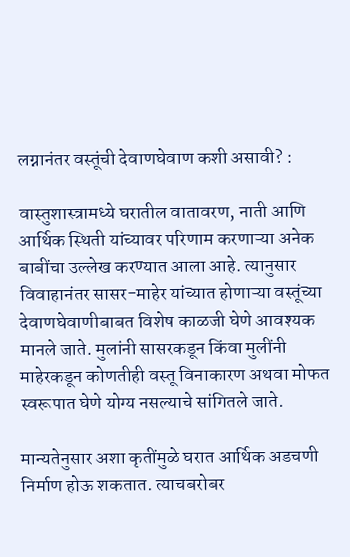लग्नानंतर वस्तूंची देवाणघेवाण कशी असावी? :

वास्तुशास्त्रामध्ये घरातील वातावरण, नाती आणि आर्थिक स्थिती यांच्यावर परिणाम करणाऱ्या अनेक बाबींचा उल्लेख करण्यात आला आहे. त्यानुसार विवाहानंतर सासर-माहेर यांच्यात होणाऱ्या वस्तूंच्या देवाणघेवाणीबाबत विशेष काळजी घेणे आवश्यक मानले जाते. मुलांनी सासरकडून किंवा मुलींनी माहेरकडून कोणतीही वस्तू विनाकारण अथवा मोफत स्वरूपात घेणे योग्य नसल्याचे सांगितले जाते.

मान्यतेनुसार अशा कृतींमुळे घरात आर्थिक अडचणी निर्माण होऊ शकतात. त्याचबरोबर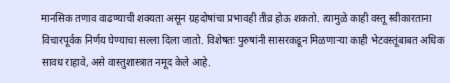मानसिक तणाव वाढण्याची शक्यता असून ग्रहदोषांचा प्रभावही तीव्र होऊ शकतो. त्यामुळे काही वस्तू स्वीकारताना विचारपूर्वक निर्णय घेण्याचा सल्ला दिला जातो. विशेषतः पुरुषांनी सासरकडून मिळणाऱ्या काही भेटवस्तूंबाबत अधिक सावध राहावे, असे वास्तुशास्त्रात नमूद केले आहे.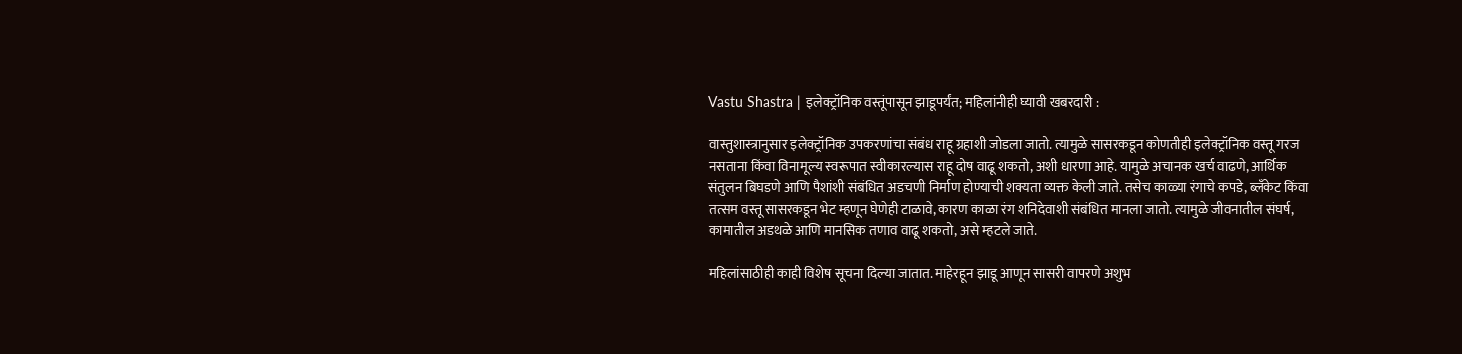Vastu Shastra | इलेक्ट्रॉनिक वस्तूंपासून झाडूपर्यंत; महिलांनीही घ्यावी खबरदारी :

वास्तुशास्त्रानुसार इलेक्ट्रॉनिक उपकरणांचा संबंध राहू ग्रहाशी जोडला जातो. त्यामुळे सासरकडून कोणतीही इलेक्ट्रॉनिक वस्तू गरज नसताना किंवा विनामूल्य स्वरूपात स्वीकारल्यास राहू दोष वाढू शकतो, अशी धारणा आहे. यामुळे अचानक खर्च वाढणे, आर्थिक संतुलन बिघडणे आणि पैशांशी संबंधित अडचणी निर्माण होण्याची शक्यता व्यक्त केली जाते. तसेच काळ्या रंगाचे कपडे, ब्लँकेट किंवा तत्सम वस्तू सासरकडून भेट म्हणून घेणेही टाळावे, कारण काळा रंग शनिदेवाशी संबंधित मानला जातो. त्यामुळे जीवनातील संघर्ष, कामातील अडथळे आणि मानसिक तणाव वाढू शकतो, असे म्हटले जाते.

महिलांसाठीही काही विशेष सूचना दिल्या जातात. माहेरहून झाडू आणून सासरी वापरणे अशुभ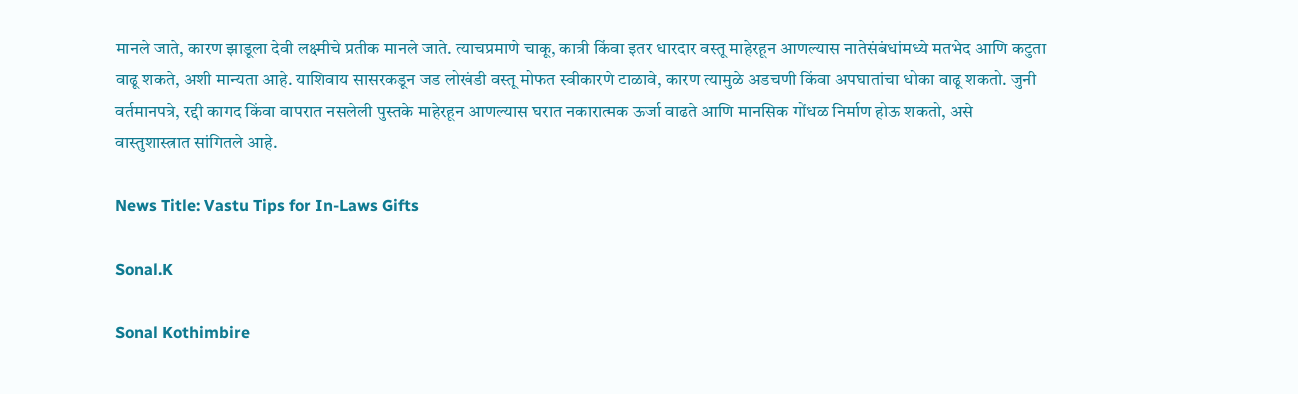मानले जाते, कारण झाडूला देवी लक्ष्मीचे प्रतीक मानले जाते. त्याचप्रमाणे चाकू, कात्री किंवा इतर धारदार वस्तू माहेरहून आणल्यास नातेसंबंधांमध्ये मतभेद आणि कटुता वाढू शकते, अशी मान्यता आहे. याशिवाय सासरकडून जड लोखंडी वस्तू मोफत स्वीकारणे टाळावे, कारण त्यामुळे अडचणी किंवा अपघातांचा धोका वाढू शकतो. जुनी वर्तमानपत्रे, रद्दी कागद किंवा वापरात नसलेली पुस्तके माहेरहून आणल्यास घरात नकारात्मक ऊर्जा वाढते आणि मानसिक गोंधळ निर्माण होऊ शकतो, असे वास्तुशास्त्रात सांगितले आहे.

News Title: Vastu Tips for In-Laws Gifts

Sonal.K

Sonal Kothimbire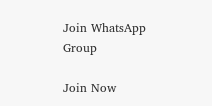Join WhatsApp Group

Join Now